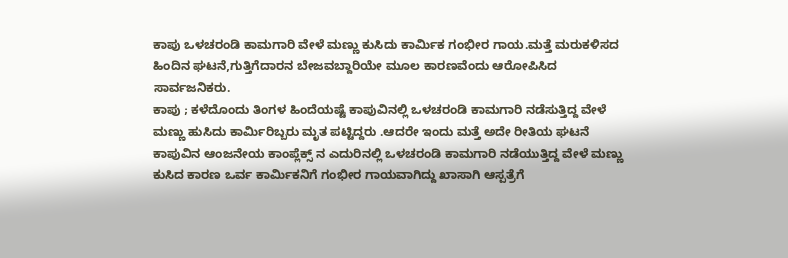ಕಾಪು ಒಳಚರಂಡಿ ಕಾಮಗಾರಿ ವೇಳೆ ಮಣ್ಣು ಕುಸಿದು ಕಾರ್ಮಿಕ ಗಂಭೀರ ಗಾಯ.ಮತ್ತೆ ಮರುಕಳಿಸದ ಹಿಂದಿನ ಘಟನೆ,ಗುತ್ತಿಗೆದಾರನ ಬೇಜವಬ್ದಾರಿಯೇ ಮೂಲ ಕಾರಣವೆಂದು ಆರೋಪಿಸಿದ ಸಾರ್ವಜನಿಕರು.
ಕಾಪು ; ಕಳೆದೊಂದು ತಿಂಗಳ ಹಿಂದೆಯಷ್ಟೆ ಕಾಪುವಿನಲ್ಲಿ ಒಳಚರಂಡಿ ಕಾಮಗಾರಿ ನಡೆಸುತ್ತಿದ್ದ ವೇಳೆ ಮಣ್ಣು ಹುಸಿದು ಕಾರ್ಮಿರಿಬ್ಬರು ಮೃತ ಪಟ್ಟಿದ್ದರು .ಆದರೇ ಇಂದು ಮತ್ತೆ ಅದೇ ರೀತಿಯ ಘಟನೆ ಕಾಪುವಿನ ಆಂಜನೇಯ ಕಾಂಪ್ಲೆಕ್ಸ್ ನ ಎದುರಿನಲ್ಲಿ ಒಳಚರಂಡಿ ಕಾಮಗಾರಿ ನಡೆಯುತ್ತಿದ್ದ ವೇಳೆ ಮಣ್ಣು ಕುಸಿದ ಕಾರಣ ಒರ್ವ ಕಾರ್ಮಿಕನಿಗೆ ಗಂಭೀರ ಗಾಯವಾಗಿದ್ದು ಖಾಸಾಗಿ ಆಸ್ಪತ್ರೆಗೆ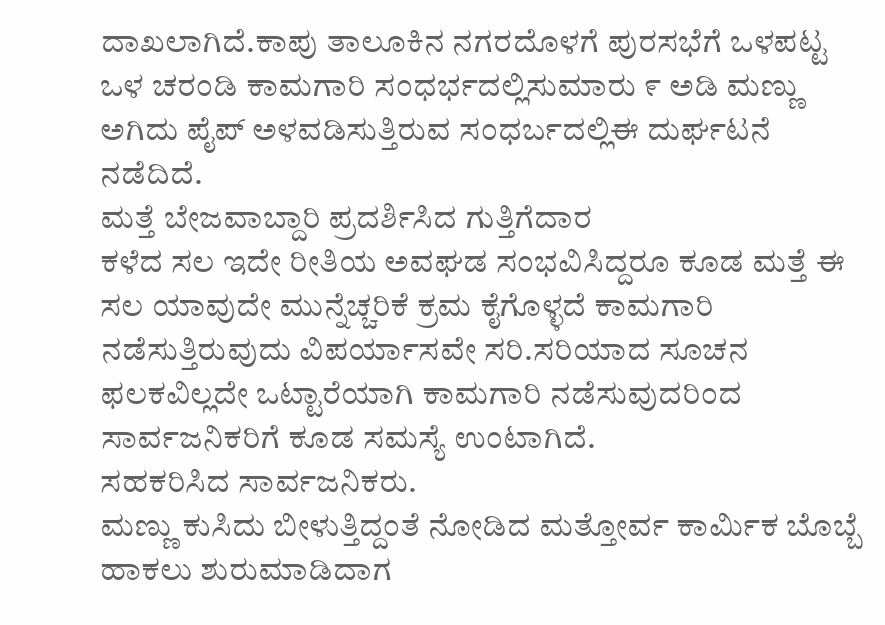ದಾಖಲಾಗಿದೆ.ಕಾಪು ತಾಲೂಕಿನ ನಗರದೊಳಗೆ ಪುರಸಭೆಗೆ ಒಳಪಟ್ಟ ಒಳ ಚರಂಡಿ ಕಾಮಗಾರಿ ಸಂಧರ್ಭದಲ್ಲಿಸುಮಾರು ೯ ಅಡಿ ಮಣ್ಣು ಅಗಿದು ಪೈಪ್ ಅಳವಡಿಸುತ್ತಿರುವ ಸಂಧರ್ಬದಲ್ಲಿಈ ದುರ್ಘಟನೆ ನಡೆದಿದೆ.
ಮತ್ತೆ ಬೇಜವಾಬ್ದಾರಿ ಪ್ರದರ್ಶಿಸಿದ ಗುತ್ತಿಗೆದಾರ
ಕಳೆದ ಸಲ ಇದೇ ರೀತಿಯ ಅವಘಡ ಸಂಭವಿಸಿದ್ದರೂ ಕೂಡ ಮತ್ತೆ ಈ ಸಲ ಯಾವುದೇ ಮುನ್ನೆಚ್ಚರಿಕೆ ಕ್ರಮ ಕೈಗೊಳ್ಳದೆ ಕಾಮಗಾರಿ ನಡೆಸುತ್ತಿರುವುದು ವಿಪರ್ಯಾಸವೇ ಸರಿ.ಸರಿಯಾದ ಸೂಚನ ಫಲಕವಿಲ್ಲದೇ ಒಟ್ಟಾರೆಯಾಗಿ ಕಾಮಗಾರಿ ನಡೆಸುವುದರಿಂದ ಸಾರ್ವಜನಿಕರಿಗೆ ಕೂಡ ಸಮಸ್ಯೆ ಉಂಟಾಗಿದೆ.
ಸಹಕರಿಸಿದ ಸಾರ್ವಜನಿಕರು.
ಮಣ್ಣು ಕುಸಿದು ಬೀಳುತ್ತಿದ್ದಂತೆ ನೋಡಿದ ಮತ್ತೋರ್ವ ಕಾರ್ಮಿಕ ಬೊಬ್ಬೆ ಹಾಕಲು ಶುರುಮಾಡಿದಾಗ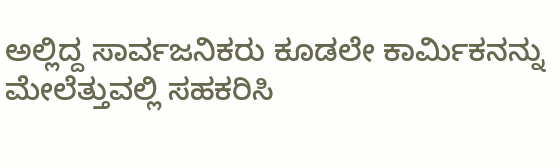ಅಲ್ಲಿದ್ದ ಸಾರ್ವಜನಿಕರು ಕೂಡಲೇ ಕಾರ್ಮಿಕನನ್ನು ಮೇಲೆತ್ತುವಲ್ಲಿ ಸಹಕರಿಸಿ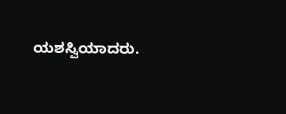ಯಶಸ್ವಿಯಾದರು.